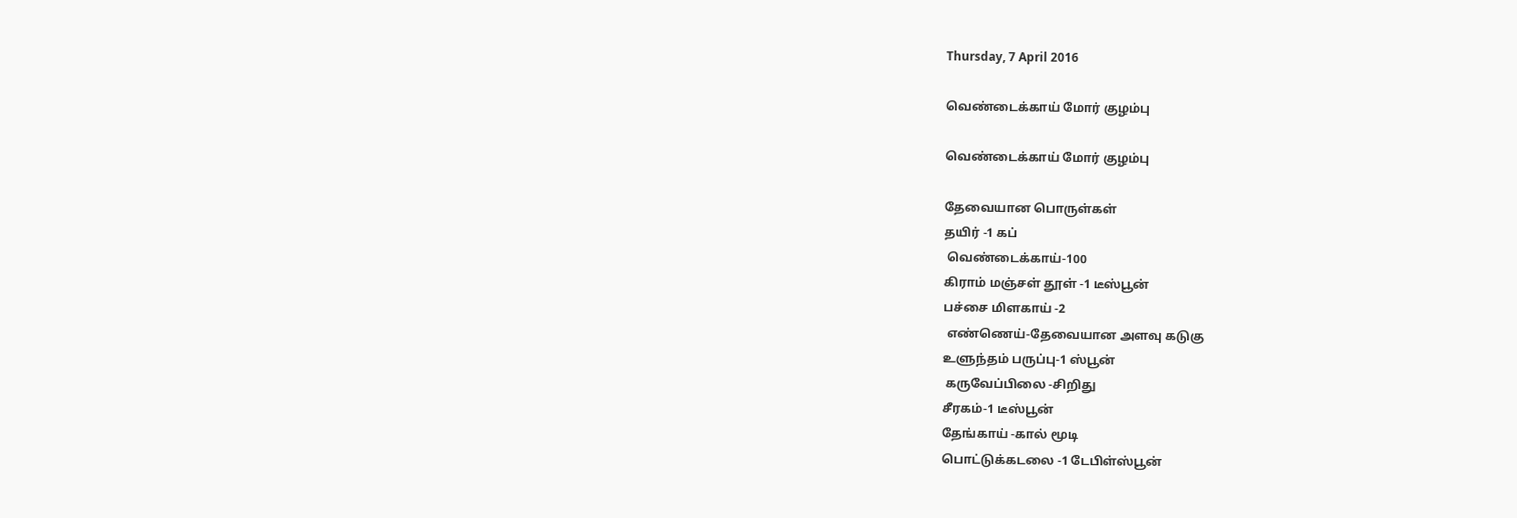Thursday, 7 April 2016

வெண்டைக்காய் மோர் குழம்பு

வெண்டைக்காய் மோர் குழம்பு

தேவையான பொருள்கள்
தயிர் -1 கப்
 வெண்டைக்காய்-100
கிராம் மஞ்சள் தூள் -1 டீஸ்பூன்
பச்சை மிளகாய் -2
 எண்ணெய்-தேவையான அளவு கடுகு
உளுந்தம் பருப்பு-1 ஸ்பூன்
 கருவேப்பிலை -சிறிது
சீரகம்-1 டீஸ்பூன்
தேங்காய் -கால் மூடி
பொட்டுக்கடலை -1 டேபிள்ஸ்பூன்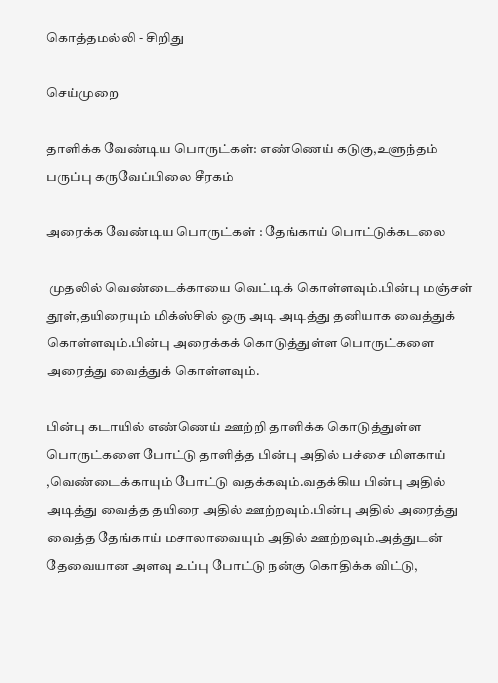கொத்தமல்லி - சிறிது

செய்முறை

தாளிக்க வேண்டிய பொருட்கள்: எண்ணெய் கடுகு,உளுந்தம் பருப்பு கருவேப்பிலை சீரகம்

அரைக்க வேண்டிய பொருட்கள் : தேங்காய் பொட்டுக்கடலை

 முதலில் வெண்டைக்காயை வெட்டிக் கொள்ளவும்.பின்பு மஞ்சள் தூள்,தயிரையும் மிக்ஸ்சில் ஒரு அடி அடித்து தனியாக வைத்துக் கொள்ளவும்.பின்பு அரைக்கக் கொடுத்துள்ள பொருட்களை அரைத்து வைத்துக் கொள்ளவும்.

பின்பு கடாயில் எண்ணெய் ஊற்றி தாளிக்க கொடுத்துள்ள பொருட்களை போட்டு தாளித்த பின்பு அதில் பச்சை மிளகாய் ,வெண்டைக்காயும் போட்டு வதக்கவும்.வதக்கிய பின்பு அதில் அடித்து வைத்த தயிரை அதில் ஊற்றவும்.பின்பு அதில் அரைத்து வைத்த தேங்காய் மசாலாவையும் அதில் ஊற்றவும்.அத்துடன் தேவையான அளவு உப்பு போட்டு நன்கு கொதிக்க விட்டு,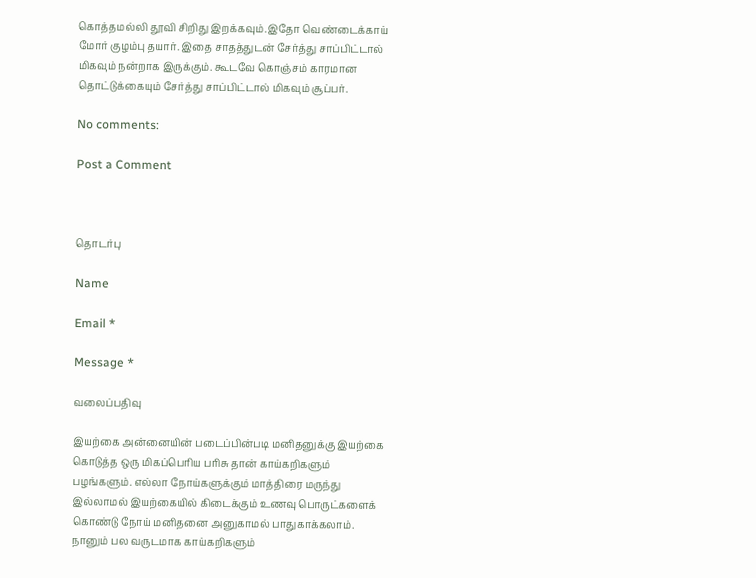கொத்தமல்லி தூவி சிறிது இறக்கவும்.இதோ வெண்டைக்காய் மோர் குழம்பு தயார். இதை சாதத்துடன் சேர்த்து சாப்பிட்டால் மிகவும் நன்றாக இருக்கும். கூடவே கொஞ்சம் காரமான தொட்டுக்கையும் சேர்த்து சாப்பிட்டால் மிகவும் சூப்பர்.

No comments:

Post a Comment



தொடர்பு

Name

Email *

Message *

வலைப்பதிவு

இயற்கை அன்னையின் படைப்பின்படி மனிதனுக்கு இயற்கை கொடுத்த ஒரு மிகப்பெரிய பரிசு தான் காய்கறிகளும் பழங்களும். எல்லா நோய்களுக்கும் மாத்திரை மருந்து இல்லாமல் இயற்கையில் கிடைக்கும் உணவு பொருட்களைக் கொண்டு நோய் மனிதனை அனுகாமல் பாதுகாக்கலாம். நானும் பல வருடமாக காய்கறிகளும்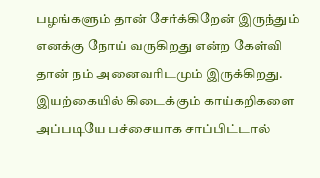பழங்களும் தான் சேர்க்கிறேன் இருந்தும் எனக்கு நோய் வருகிறது என்ற கேள்வி தான் நம் அனைவரிடமும் இருக்கிறது. இயற்கையில் கிடைக்கும் காய்கறிகளை அப்படியே பச்சையாக சாப்பிட்டால்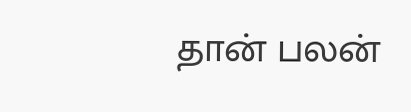தான் பலன்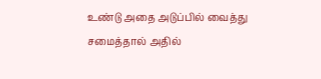உண்டு அதை அடுப்பில் வைத்து சமைத்தால் அதில்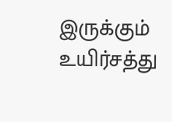இருக்கும் உயிர்சத்து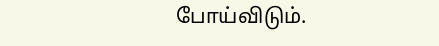போய்விடும்.